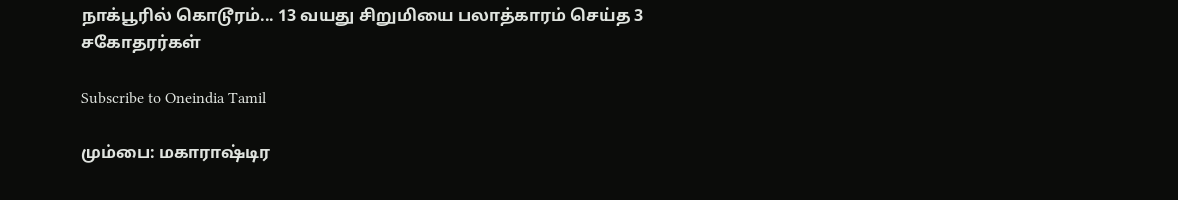நாக்பூரில் கொடூரம்... 13 வயது சிறுமியை பலாத்காரம் செய்த 3 சகோதரர்கள்

Subscribe to Oneindia Tamil

மும்பை: மகாராஷ்டிர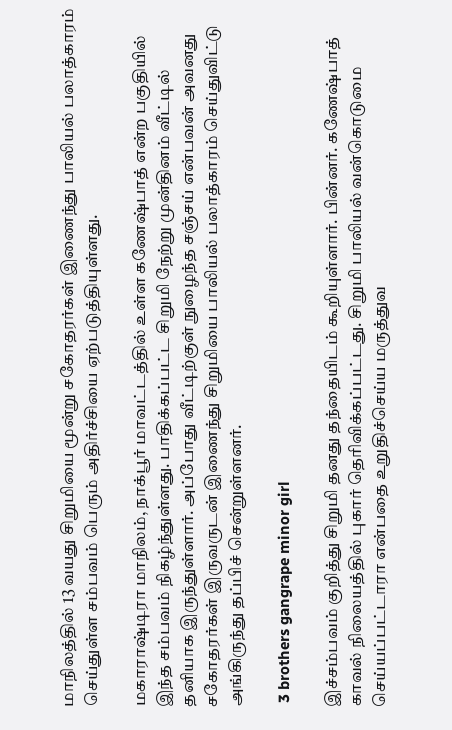மாநிலத்தில் 13 வயது சிறுமியை மூன்று சகோதரர்கள் இணைந்து பாலியல் பலாத்காரம் செய்துள்ள சம்பவம் பெரும் அதிர்ச்சியை ஏற்படுத்தியுள்ளது.

மகாராஷ்டிரா மாநிலம், நாக்பூர் மாவட்டத்தில் உள்ள கணேஷ்பாத் என்ற பகுதியில் இந்த சம்பவம் நிகழ்ந்துள்ளது. பாதிக்கப்பட்ட சிறுமி நேற்று முன்தினம் வீட்டில் தனியாக இருந்துள்ளார். அப்போது வீட்டிற்குள் நுழைந்த சஞ்சய் என்பவன் அவனது சகோதரர்கள் இருவருடன் இணைந்து சிறுமியை பாலியல் பலாத்காரம் செய்துவிட்டு அங்கிருந்து தப்பிச் சென்றுள்ளனர்.

 3 brothers gangrape minor girl

இச்சம்பவம் குறித்து சிறுமி தனது தந்தையிடம் கூறியுள்ளார். பின்னர். கணேஷ்பாத் காவல் நிலையத்தில் புகார் தெரிவிக்கப்பட்டது. சிறுமி பாலியல் வன்கொடுமை செய்யப்பட்டாரா என்பதை உறுதிச்செய்ய மருத்துவ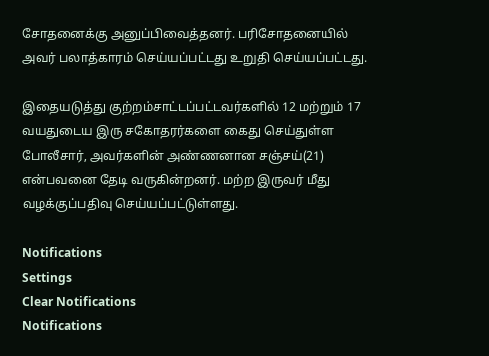சோதனைக்கு அனுப்பிவைத்தனர். பரிசோதனையில் அவர் பலாத்காரம் செய்யப்பட்டது உறுதி செய்யப்பட்டது.

இதையடுத்து குற்றம்சாட்டப்பட்டவர்களில் 12 மற்றும் 17 வயதுடைய இரு சகோதரர்களை கைது செய்துள்ள போலீசார், அவர்களின் அண்ணனான சஞ்சய்(21) என்பவனை தேடி வருகின்றனர். மற்ற இருவர் மீது வழக்குப்பதிவு செய்யப்பட்டுள்ளது.

Notifications
Settings
Clear Notifications
Notifications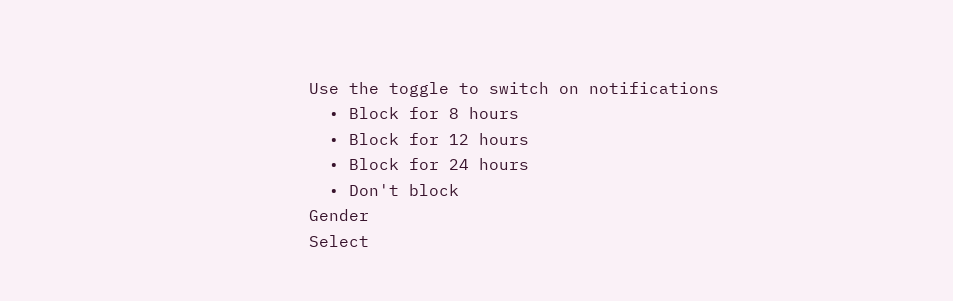Use the toggle to switch on notifications
  • Block for 8 hours
  • Block for 12 hours
  • Block for 24 hours
  • Don't block
Gender
Select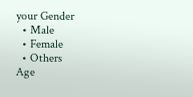your Gender
  • Male
  • Female
  • Others
Age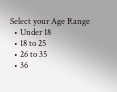Select your Age Range
  • Under 18
  • 18 to 25
  • 26 to 35
  • 36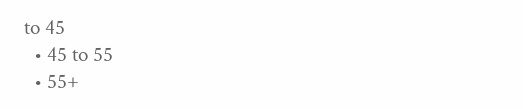to 45
  • 45 to 55
  • 55+